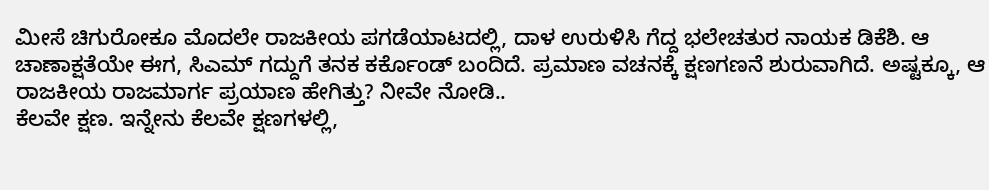ಮೀಸೆ ಚಿಗುರೋಕೂ ಮೊದಲೇ ರಾಜಕೀಯ ಪಗಡೆಯಾಟದಲ್ಲಿ, ದಾಳ ಉರುಳಿಸಿ ಗೆದ್ದ ಭಲೇಚತುರ ನಾಯಕ ಡಿಕೆಶಿ. ಆ ಚಾಣಾಕ್ಷತೆಯೇ ಈಗ, ಸಿಎಮ್ ಗದ್ದುಗೆ ತನಕ ಕರ್ಕೊಂಡ್ ಬಂದಿದೆ. ಪ್ರಮಾಣ ವಚನಕ್ಕೆ ಕ್ಷಣಗಣನೆ ಶುರುವಾಗಿದೆ. ಅಷ್ಟಕ್ಕೂ, ಆ ರಾಜಕೀಯ ರಾಜಮಾರ್ಗ ಪ್ರಯಾಣ ಹೇಗಿತ್ತು? ನೀವೇ ನೋಡಿ..
ಕೆಲವೇ ಕ್ಷಣ. ಇನ್ನೇನು ಕೆಲವೇ ಕ್ಷಣಗಳಲ್ಲಿ,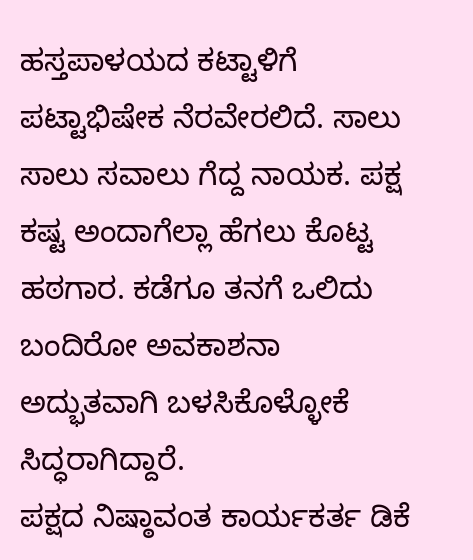ಹಸ್ತಪಾಳಯದ ಕಟ್ಟಾಳಿಗೆ ಪಟ್ಟಾಭಿಷೇಕ ನೆರವೇರಲಿದೆ. ಸಾಲು ಸಾಲು ಸವಾಲು ಗೆದ್ದ ನಾಯಕ. ಪಕ್ಷ ಕಷ್ಟ ಅಂದಾಗೆಲ್ಲಾ ಹೆಗಲು ಕೊಟ್ಟ ಹಠಗಾರ. ಕಡೆಗೂ ತನಗೆ ಒಲಿದು ಬಂದಿರೋ ಅವಕಾಶನಾ ಅದ್ಭುತವಾಗಿ ಬಳಸಿಕೊಳ್ಳೋಕೆ ಸಿದ್ಧರಾಗಿದ್ದಾರೆ.
ಪಕ್ಷದ ನಿಷ್ಠಾವಂತ ಕಾರ್ಯಕರ್ತ ಡಿಕೆ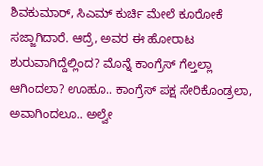ಶಿವಕುಮಾರ್, ಸಿಎಮ್ ಕುರ್ಚಿ ಮೇಲೆ ಕೂರೋಕೆ ಸಜ್ಜಾಗಿದಾರೆ. ಆದ್ರೆ, ಅವರ ಈ ಹೋರಾಟ ಶುರುವಾಗಿದ್ದೆಲ್ಲಿಂದ? ಮೊನ್ನೆ ಕಾಂಗ್ರೆಸ್ ಗೆಲ್ತಲ್ಲಾ ಆಗಿಂದಲಾ? ಊಹೂ.. ಕಾಂಗ್ರೆಸ್ ಪಕ್ಷ ಸೇರಿಕೊಂಡ್ರಲಾ, ಅವಾಗಿಂದಲೂ.. ಅಲ್ವೇ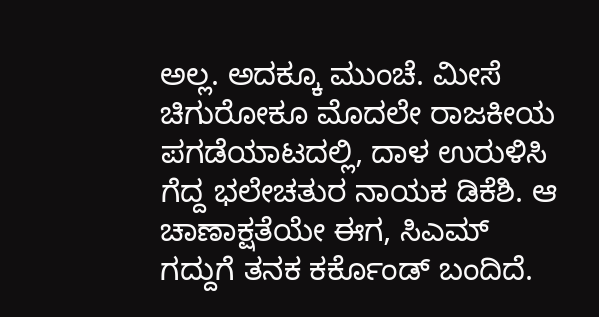ಅಲ್ಲ. ಅದಕ್ಕೂ ಮುಂಚೆ. ಮೀಸೆ ಚಿಗುರೋಕೂ ಮೊದಲೇ ರಾಜಕೀಯ ಪಗಡೆಯಾಟದಲ್ಲಿ, ದಾಳ ಉರುಳಿಸಿ ಗೆದ್ದ ಭಲೇಚತುರ ನಾಯಕ ಡಿಕೆಶಿ. ಆ ಚಾಣಾಕ್ಷತೆಯೇ ಈಗ, ಸಿಎಮ್ ಗದ್ದುಗೆ ತನಕ ಕರ್ಕೊಂಡ್ ಬಂದಿದೆ.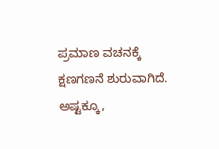ಪ್ರಮಾಣ ವಚನಕ್ಕೆ ಕ್ಷಣಗಣನೆ ಶುರುವಾಗಿದೆ. ಅಷ್ಟಕ್ಕೂ,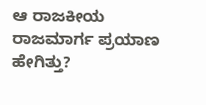ಆ ರಾಜಕೀಯ ರಾಜಮಾರ್ಗ ಪ್ರಯಾಣ ಹೇಗಿತ್ತು?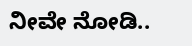ನೀವೇ ನೋಡಿ..